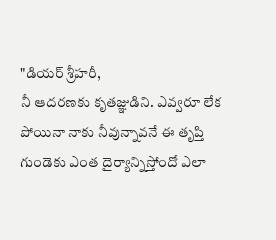"డియర్ శ్రీహరీ,
నీ ఆదరణకు కృతజ్ఞుడిని. ఎవ్వరూ లేక పోయినా నాకు నీవున్నావనే ఈ తృప్తి గుండెకు ఎంత దైర్యాన్నిస్తోందో ఎలా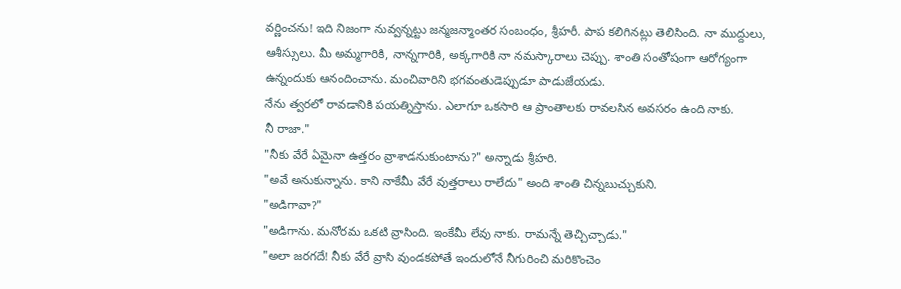వర్ణించను! ఇది నిజంగా నువ్వన్నట్టు జన్మజన్మాంతర సంబంధం, శ్రీహరీ. పాప కలిగినట్లు తెలిసింది. నా ముద్దులు, ఆశీస్సులు. మీ అమ్మగారికి, నాన్నగారికి, అక్కగారికి నా నమస్కారాలు చెప్పు. శాంతి సంతోషంగా ఆరోగ్యంగా ఉన్నందుకు ఆనందించాను. మంచివారిని భగవంతుడెప్పుడూ పాడుజేయడు.
నేను త్వరలో రావడానికి పయత్నిస్తాను. ఎలాగూ ఒకసారి ఆ ప్రాంతాలకు రావలసిన అవసరం ఉంది నాకు.
నీ రాజా."
"నీకు వేరే ఏమైనా ఉత్తరం వ్రాశాడనుకుంటాను?" అన్నాడు శ్రీహరి.
"అవే అనుకున్నాను. కాని నాకేమీ వేరే వుత్తరాలు రాలేదు" అంది శాంతి చిన్నబుచ్చుకుని.
"అడిగావా?"
"అడిగాను. మనోరమ ఒకటి వ్రాసింది. ఇంకేమీ లేవు నాకు. రామన్నే తెచ్చిచ్చాడు."
"అలా జరగదే! నీకు వేరే వ్రాసి వుండకపోతే ఇందులోనే నీగురించి మరికొంచెం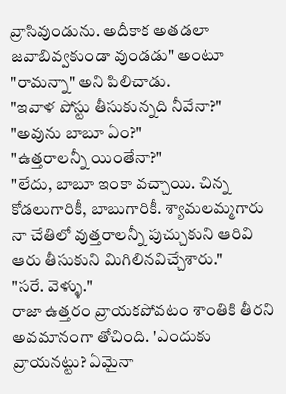వ్రాసివుండును. అదీకాక అతడలా జవాబివ్వకుండా వుండడు" అంటూ "రామన్నా" అని పిలిచాడు.
"ఇవాళ పోస్టు తీసుకున్నది నీవేనా?"
"అవును బాబూ ఏం?"
"ఉత్తరాలన్నీ యింతేనా?"
"లేదు, బాబూ ఇంకా వచ్చాయి. చిన్న కోడలుగారికీ, బాబుగారికీ. శ్యామలమ్మగారు నా చేతిలో వుత్తరాలన్నీ పుచ్చుకుని ఆరివి ఆరు తీసుకుని మిగిలినవిచ్చేశారు."
"సరే. వెళ్ళు."
రాజా ఉత్తరం వ్రాయకపోవటం శాంతికి తీరని అవమానంగా తోచింది. 'ఎందుకు వ్రాయనట్టు? ఏమైనా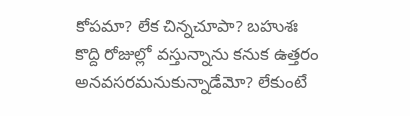కోపమా? లేక చిన్నచూపా? బహుశః కొద్ది రోజుల్లో వస్తున్నాను కనుక ఉత్తరం అనవసరమనుకున్నాడేమో? లేకుంటే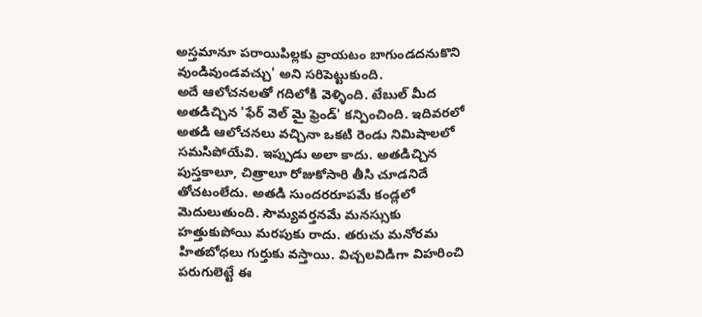అస్తమానూ పరాయిపిల్లకు వ్రాయటం బాగుండదనుకొని వుండివుండవచ్చు' అని సరిపెట్టుకుంది.
అదే ఆలోచనలతో గదిలోకి వెళ్ళింది. టేబుల్ మీద అతడిచ్చిన 'ఫేర్ వెల్ మై ఫ్రెండ్' కన్పించింది. ఇదివరలో అతడి ఆలోచనలు వచ్చినా ఒకటి రెండు నిమిషాలలో సమసిపోయేవి. ఇప్పుడు అలా కాదు. అతడిచ్చిన పుస్తకాలూ, చిత్రాలూ రోజుకోసారి తీసి చూడనిదే తోచటంలేదు. అతడి సుందరరూపమే కండ్లలో మెదులుతుంది. సౌమ్యవర్తనమే మనస్సుకు హత్తుకుపోయి మరపుకు రాదు. తరుచు మనోరమ హితబోధలు గుర్తుకు వస్తాయి. విచ్చలవిడిగా విహరించి పరుగులెట్టే ఈ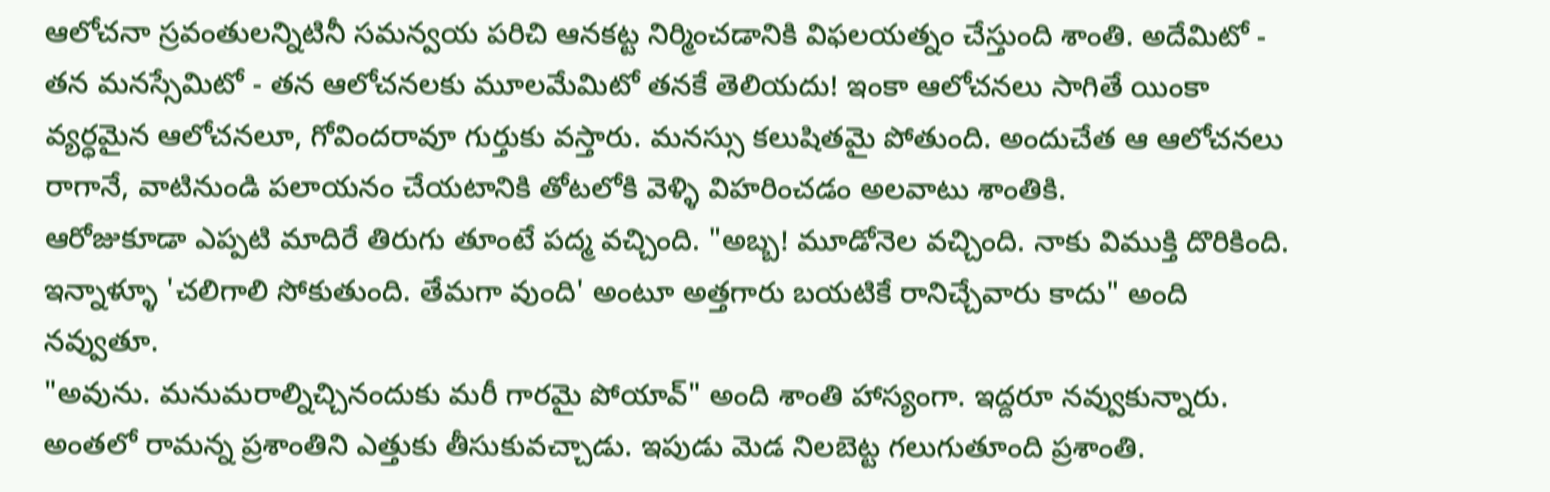ఆలోచనా స్రవంతులన్నిటినీ సమన్వయ పరిచి ఆనకట్ట నిర్మించడానికి విఫలయత్నం చేస్తుంది శాంతి. అదేమిటో - తన మనస్సేమిటో - తన ఆలోచనలకు మూలమేమిటో తనకే తెలియదు! ఇంకా ఆలోచనలు సాగితే యింకా వ్యర్ధమైన ఆలోచనలూ, గోవిందరావూ గుర్తుకు వస్తారు. మనస్సు కలుషితమై పోతుంది. అందుచేత ఆ ఆలోచనలు రాగానే, వాటినుండి పలాయనం చేయటానికి తోటలోకి వెళ్ళి విహరించడం అలవాటు శాంతికి.
ఆరోజుకూడా ఎప్పటి మాదిరే తిరుగు తూంటే పద్మ వచ్చింది. "అబ్బ! మూడోనెల వచ్చింది. నాకు విముక్తి దొరికింది. ఇన్నాళ్ళూ 'చలిగాలి సోకుతుంది. తేమగా వుంది' అంటూ అత్తగారు బయటికే రానిచ్చేవారు కాదు" అంది నవ్వుతూ.
"అవును. మనుమరాల్నిచ్చినందుకు మరీ గారమై పోయావ్" అంది శాంతి హాస్యంగా. ఇద్దరూ నవ్వుకున్నారు.
అంతలో రామన్న ప్రశాంతిని ఎత్తుకు తీసుకువచ్చాడు. ఇపుడు మెడ నిలబెట్ట గలుగుతూంది ప్రశాంతి.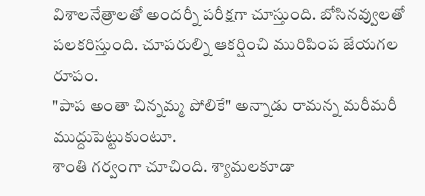విశాలనేత్రాలతో అందర్నీ పరీక్షగా చూస్తుంది. బోసినవ్వులతో పలకరిస్తుంది. చూపరుల్ని ఆకర్షించి మురిపింప జేయగల రూపం.
"పాప అంతా చిన్నమ్మ పోలికే" అన్నాడు రామన్న మరీమరీ ముద్దుపెట్టుకుంటూ.
శాంతి గర్వంగా చూచింది. శ్యామలకూడా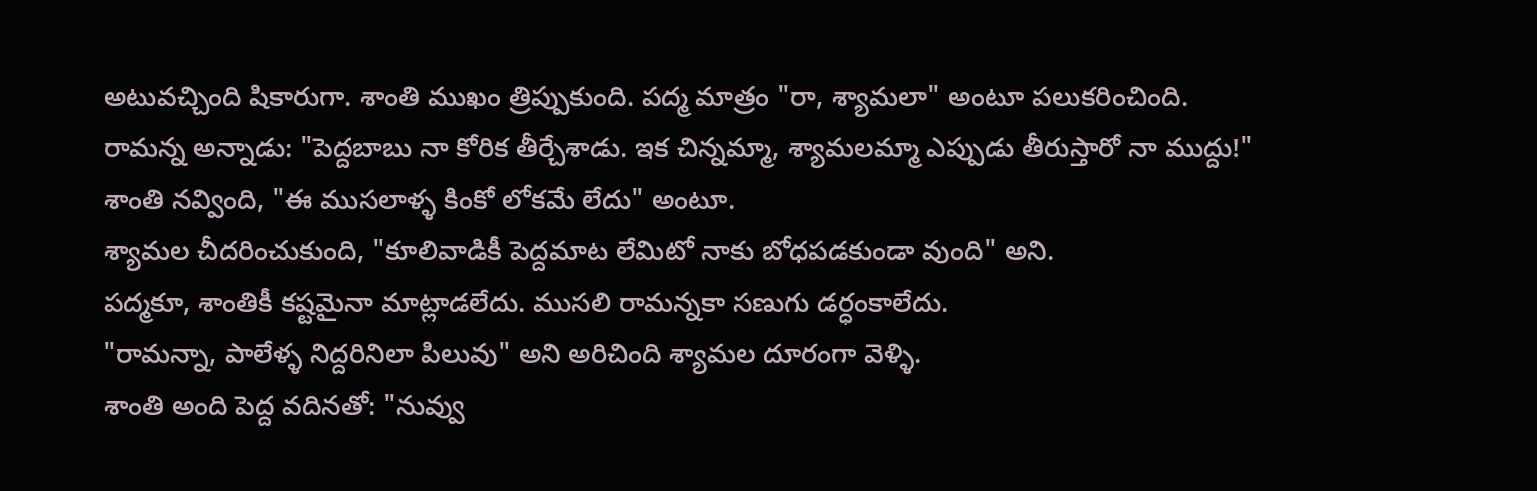అటువచ్చింది షికారుగా. శాంతి ముఖం త్రిప్పుకుంది. పద్మ మాత్రం "రా, శ్యామలా" అంటూ పలుకరించింది.
రామన్న అన్నాడు: "పెద్దబాబు నా కోరిక తీర్చేశాడు. ఇక చిన్నమ్మా, శ్యామలమ్మా ఎప్పుడు తీరుస్తారో నా ముద్దు!"
శాంతి నవ్వింది, "ఈ ముసలాళ్ళ కింకో లోకమే లేదు" అంటూ.
శ్యామల చీదరించుకుంది, "కూలివాడికీ పెద్దమాట లేమిటో నాకు బోధపడకుండా వుంది" అని.
పద్మకూ, శాంతికీ కష్టమైనా మాట్లాడలేదు. ముసలి రామన్నకా సణుగు డర్ధంకాలేదు.
"రామన్నా, పాలేళ్ళ నిద్దరినిలా పిలువు" అని అరిచింది శ్యామల దూరంగా వెళ్ళి.
శాంతి అంది పెద్ద వదినతో: "నువ్వు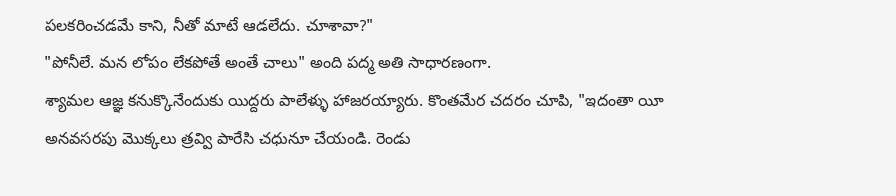పలకరించడమే కాని, నీతో మాటే ఆడలేదు. చూశావా?"
"పోనీలే. మన లోపం లేకపోతే అంతే చాలు" అంది పద్మ అతి సాధారణంగా.
శ్యామల ఆజ్ఞ కనుక్కొనేందుకు యిద్దరు పాలేళ్ళు హాజరయ్యారు. కొంతమేర చదరం చూపి, "ఇదంతా యీ అనవసరపు మొక్కలు త్రవ్వి పారేసి చధునూ చేయండి. రెండు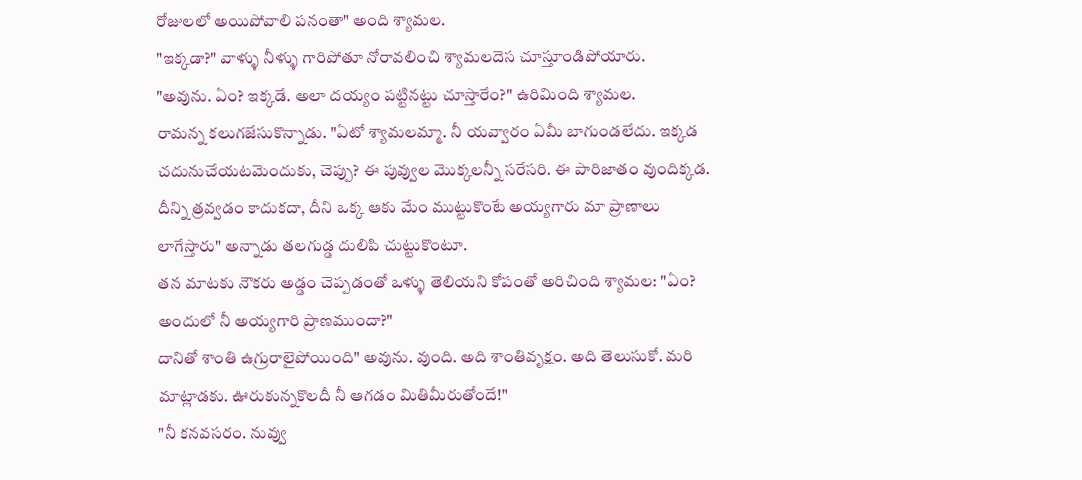రోజులలో అయిపోవాలి పనంతా" అంది శ్యామల.
"ఇక్కడా?" వాళ్ళు నీళ్ళు గారిపోతూ నోరావలించి శ్యామలదెస చూస్తూండిపోయారు.
"అవును. ఏం? ఇక్కడే. అలా దయ్యం పట్టినట్టు చూస్తారేం?" ఉరిమింది శ్యామల.
రామన్న కలుగజేసుకొన్నాడు. "ఏటో శ్యామలమ్మా. నీ యవ్వారం ఏమీ బాగుండలేదు. ఇక్కడ చదునుచేయటమెందుకు, చెప్పు? ఈ పువ్వుల మొక్కలన్నీ సరేసరి. ఈ పారిజాతం వుందిక్కడ. దీన్ని త్రవ్వడం కాదుకదా, దీని ఒక్క ఆకు మేం ముట్టుకొంటే అయ్యగారు మా ప్రాణాలు లాగేస్తారు" అన్నాడు తలగుడ్డ దులిపి చుట్టుకొంటూ.
తన మాటకు నౌకరు అడ్డం చెప్పడంతో ఒళ్ళు తెలియని కోపంతో అరిచింది శ్యామల: "ఏం? అందులో నీ అయ్యగారి ప్రాణముందా?"
దానితో శాంతి ఉగ్రురాలైపోయింది" అవును. వుంది. అది శాంతివృక్షం. అది తెలుసుకో. మరి మాట్లాడకు. ఊరుకున్నకొలదీ నీ ఆగడం మితిమీరుతోందే!"
"నీ కనవసరం. నువ్వు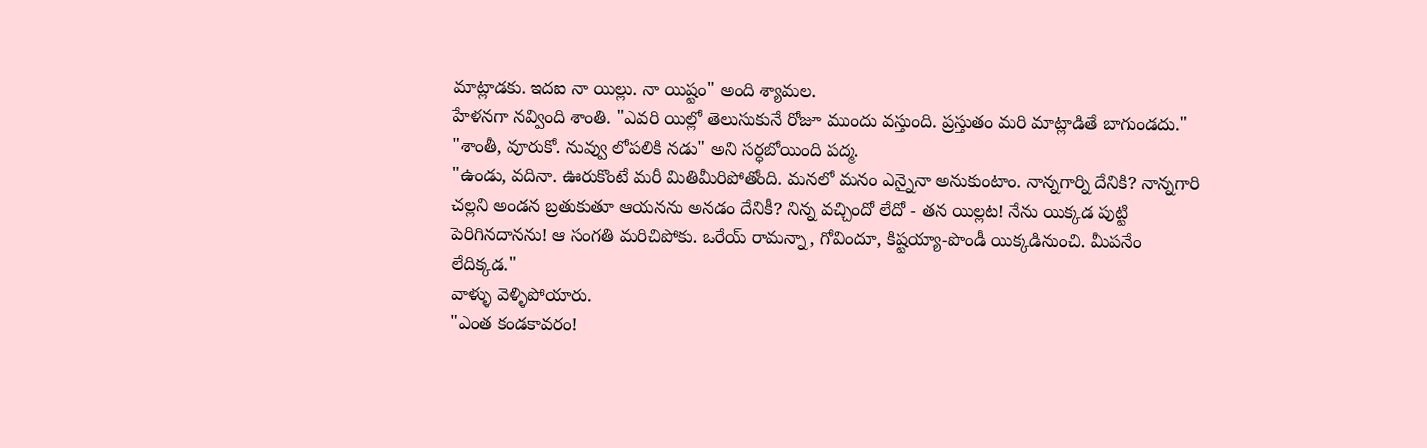మాట్లాడకు. ఇదఐ నా యిల్లు. నా యిష్టం" అంది శ్యామల.
హేళనగా నవ్వింది శాంతి. "ఎవరి యిల్లో తెలుసుకునే రోజూ ముందు వస్తుంది. ప్రస్తుతం మరి మాట్లాడితే బాగుండదు."
"శాంతీ, వూరుకో. నువ్వు లోపలికి నడు" అని సర్ధబోయింది పద్మ.
"ఉండు, వదినా. ఊరుకొంటే మరీ మితిమీరిపోతోంది. మనలో మనం ఎన్నైనా అనుకుంటాం. నాన్నగార్ని దేనికి? నాన్నగారి చల్లని అండన బ్రతుకుతూ ఆయనను అనడం దేనికీ? నిన్న వచ్చిందో లేదో - తన యిల్లట! నేను యిక్కడ పుట్టి పెరిగినదానను! ఆ సంగతి మరిచిపోకు. ఒరేయ్ రామన్నా, గోవిందూ, కిష్టయ్యా-పొండీ యిక్కడినుంచి. మీపనేం లేదిక్కడ."
వాళ్ళు వెళ్ళిపోయారు.
"ఎంత కండకావరం!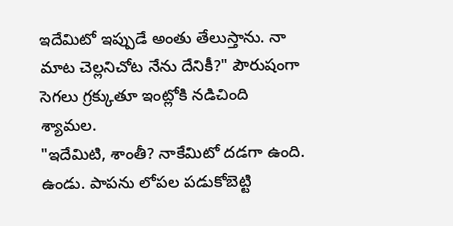ఇదేమిటో ఇప్పుడే అంతు తేలుస్తాను. నా మాట చెల్లనిచోట నేను దేనికీ?" పౌరుషంగా సెగలు గ్రక్కుతూ ఇంట్లోకి నడిచింది శ్యామల.
"ఇదేమిటి, శాంతీ? నాకేమిటో దడగా ఉంది. ఉండు. పాపను లోపల పడుకోబెట్టి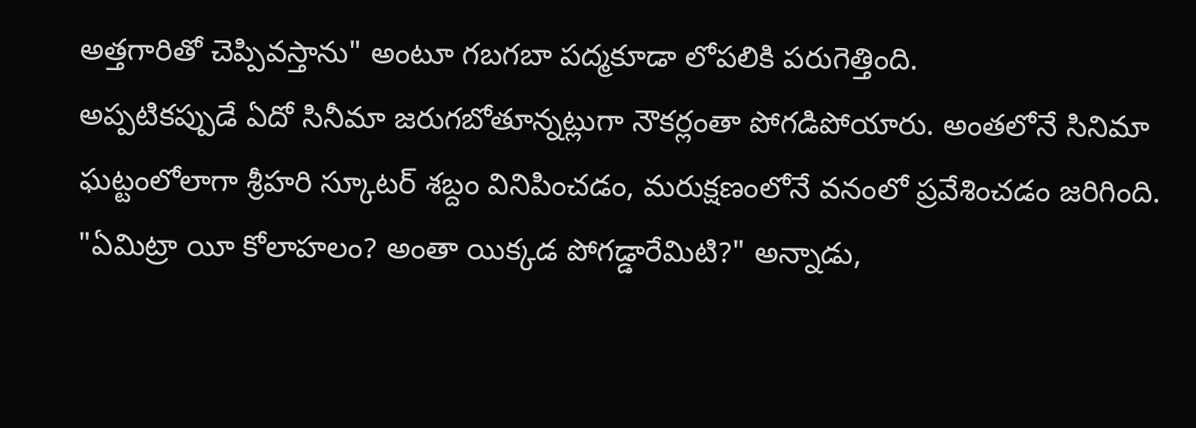అత్తగారితో చెప్పివస్తాను" అంటూ గబగబా పద్మకూడా లోపలికి పరుగెత్తింది.
అప్పటికప్పుడే ఏదో సినీమా జరుగబోతూన్నట్లుగా నౌకర్లంతా పోగడిపోయారు. అంతలోనే సినిమా ఘట్టంలోలాగా శ్రీహరి స్కూటర్ శబ్దం వినిపించడం, మరుక్షణంలోనే వనంలో ప్రవేశించడం జరిగింది.
"ఏమిట్రా యీ కోలాహలం? అంతా యిక్కడ పోగడ్డారేమిటి?" అన్నాడు,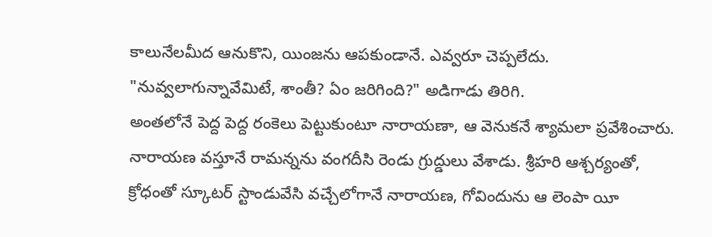కాలునేలమీద ఆనుకొని, యింజను ఆపకుండానే. ఎవ్వరూ చెప్పలేదు.
"నువ్వలాగున్నావేమిటే, శాంతీ? ఏం జరిగింది?" అడిగాడు తిరిగి.
అంతలోనే పెద్ద పెద్ద రంకెలు పెట్టుకుంటూ నారాయణా, ఆ వెనుకనే శ్యామలా ప్రవేశించారు.
నారాయణ వస్తూనే రామన్నను వంగదీసి రెండు గ్రుద్డులు వేశాడు. శ్రీహరి ఆశ్చర్యంతో, క్రోధంతో స్కూటర్ స్టాండువేసి వచ్చేలోగానే నారాయణ, గోవిందును ఆ లెంపా యీ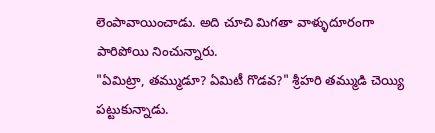లెంపావాయించాడు. అది చూచి మిగతా వాళ్ళుదూరంగా పారిపోయి నించున్నారు.
"ఏమిట్రా, తమ్ముడూ? ఏమిటీ గొడవ?" శ్రీహరి తమ్ముడి చెయ్యి పట్టుకున్నాడు.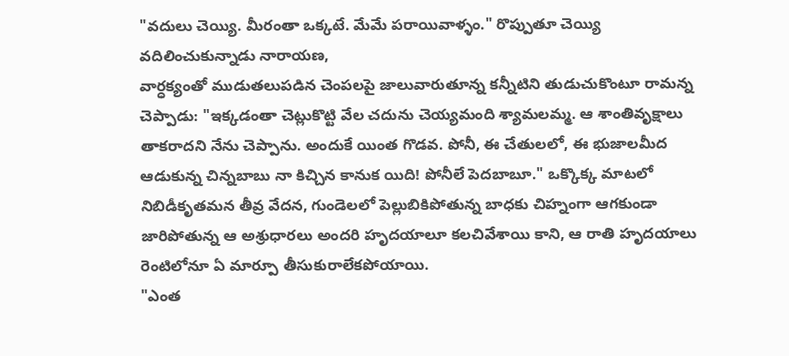"వదులు చెయ్యి. మీరంతా ఒక్కటే. మేమే పరాయివాళ్ళం." రొప్పుతూ చెయ్యి వదిలించుకున్నాడు నారాయణ,
వార్ధక్యంతో ముడుతలుపడిన చెంపలపై జాలువారుతూన్న కన్నీటిని తుడుచుకొంటూ రామన్న చెప్పాడు: "ఇక్కడంతా చెట్లుకొట్టి వేల చదును చెయ్యమంది శ్యామలమ్మ. ఆ శాంతివృక్షాలు తాకరాదని నేను చెప్పాను. అందుకే యింత గొడవ. పోనీ, ఈ చేతులలో, ఈ భుజాలమీద ఆడుకున్న చిన్నబాబు నా కిచ్చిన కానుక యిది! పోనీలే పెదబాబూ." ఒక్కొక్క మాటలో నిబిడీకృతమన తీవ్ర వేదన, గుండెలలో పెల్లుబికిపోతున్న బాధకు చిహ్నంగా ఆగకుండా జారిపోతున్న ఆ అశ్రుధారలు అందరి హృదయాలూ కలచివేశాయి కాని, ఆ రాతి హృదయాలు రెంటిలోనూ ఏ మార్పూ తీసుకురాలేకపోయాయి.
"ఎంత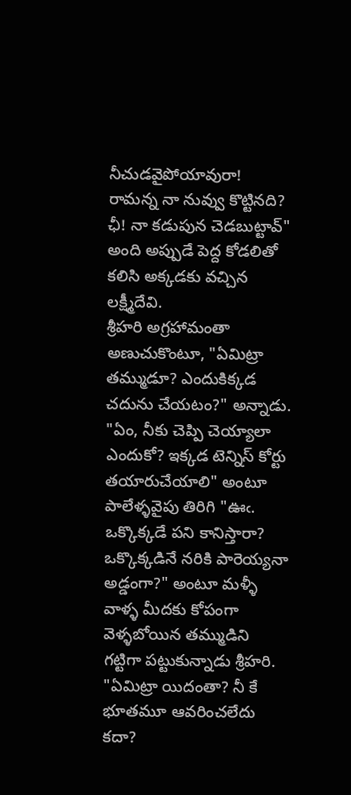నీచుడవైపోయావురా! రామన్న నా నువ్వు కొట్టినది? ఛీ! నా కడుపున చెడబుట్టావ్" అంది అప్పుడే పెద్ద కోడలితో కలిసి అక్కడకు వచ్చిన లక్ష్మీదేవి.
శ్రీహరి అగ్రహామంతా అణుచుకొంటూ, "ఏమిట్రా తమ్ముడూ? ఎందుకిక్కడ చదును చేయటం?" అన్నాడు.
"ఏం, నీకు చెప్పి చెయ్యాలా ఎందుకో? ఇక్కడ టెన్నిస్ కోర్టు తయారుచేయాలి" అంటూ పాలేళ్ళవైపు తిరిగి "ఊఁ. ఒక్కొక్కడే పని కానిస్తారా? ఒక్కొక్కడినే నరికి పారెయ్యనా అడ్డంగా?" అంటూ మళ్ళీ వాళ్ళ మీదకు కోపంగా వెళ్ళబోయిన తమ్ముడిని గట్టిగా పట్టుకున్నాడు శ్రీహరి. "ఏమిట్రా యిదంతా? నీ కే భూతమూ ఆవరించలేదు కదా?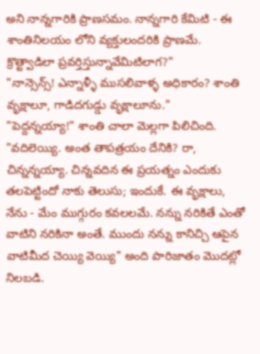అని నాన్నగారికి ప్రాణసమం. నాన్నగారి కేమిటి - ఈ శాంతినిలయం లోని వ్యక్తులందరికి ప్రాణమే. క్రొత్ట్వాడిలా ప్రవర్తిస్తున్నావేమిటిలాగ?"
"నాన్సెన్స్! ఎన్నాళ్ళీ ముసలివాళ్ళ అధికారం? శాంతి వృక్షాలూ, గాడిదగుడ్డు వృక్షాలూను."
"పెద్దన్నయ్యా!" శాంతి చాలా మెల్లగా పిలిచింది. "వదిలెయ్యి. అంత తాపత్రయం దేనికి? రా, చిన్నన్నయ్యా. చిన్నవదిన ఈ ప్రయత్నం ఎందుకు తలపెట్టిందో నాకు తెలుసు; ఇందుకే. ఈ వృక్షాలు, నేను - మేం ముగ్గురం కవలలమే. నన్ను నరికితే ఎంతో వాటిని నరికినా అంతే. ముందు నన్ను కానిచ్చి ఆపైన
వాటిమీద చెయ్యి వెయ్యి" అంది పారిజాతం మొదట్లో నిలబడి.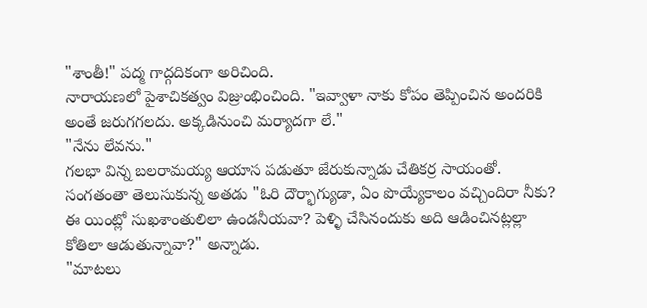"శాంతీ!" పద్మ గాద్గదికంగా అరిచింది.
నారాయణలో పైశాచికత్వం విజ్రుంభించింది. "ఇవ్వాళా నాకు కోపం తెప్పించిన అందరికి అంతే జరుగగలదు. అక్కడినుంచి మర్యాదగా లే."
"నేను లేవను."
గలభా విన్న బలరామయ్య ఆయాస పడుతూ జేరుకున్నాడు చేతికర్ర సాయంతో. సంగతంతా తెలుసుకున్న అతడు "ఓరి దౌర్భాగ్యుడా, ఏం పొయ్యేకాలం వచ్చిందిరా నీకు? ఈ యింట్లో సుఖశాంతులిలా ఉండనీయవా? పెళ్ళి చేసినందుకు అది ఆడించినట్లల్లా కోతిలా ఆడుతున్నావా?" అన్నాడు.
"మాటలు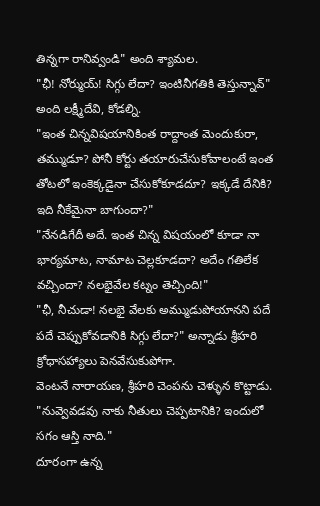తిన్నగా రానివ్వండి" అంది శ్యామల.
"ఛీ! నోర్ముయ్! సిగ్గు లేదా? ఇంటినీగతికి తెస్తున్నావ్" అంది లక్ష్మీదేవి, కోడల్ని.
"ఇంత చిన్నవిషయానికింత రాద్దాంత మెందుకురా, తమ్ముడూ? పోనీ కోర్టు తయారుచేసుకోవాలంటే ఇంత తోటలో ఇంకెక్కడైనా చేసుకోకూడదూ? ఇక్కడే దేనికి? ఇది నీకేమైనా బాగుందా?"
"నేనడిగేదీ అదే. ఇంత చిన్న విషయంలో కూడా నా భార్యమాట, నామాట చెల్లకూడదా? అదేం గతిలేక వచ్చిందా? నలభైవేల కట్నం తెచ్చింది!"
"ఛీ, నీచుడా! నలభై వేలకు అమ్ముడుపోయానని పదే పదే చెప్పుకోవడానికి సిగ్గు లేదా?" అన్నాడు శ్రీహరి క్రోధాసహ్యాలు పెనవేసుకుపోగా.
వెంటనే నారాయణ, శ్రీహరి చెంపను చెళ్ళున కొట్టాడు. "నువ్వెవడవు నాకు నీతులు చెప్పటానికి? ఇందులో సగం ఆస్తి నాది."
దూరంగా ఉన్న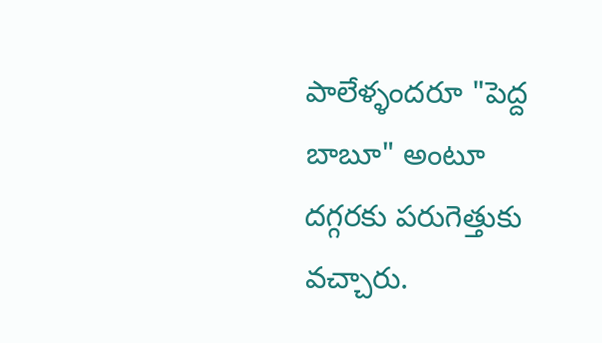పాలేళ్ళందరూ "పెద్ద బాబూ" అంటూ దగ్గరకు పరుగెత్తుకు వచ్చారు.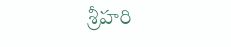శ్రీహరి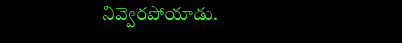నివ్వెరపోయాడు.